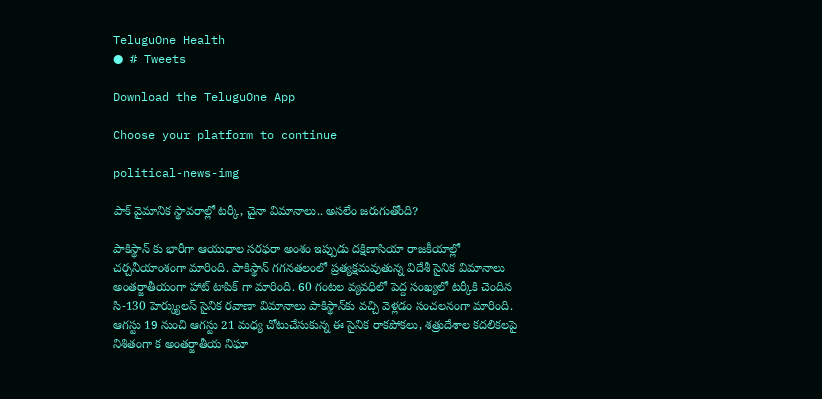TeluguOne Health
● # Tweets

Download the TeluguOne App

Choose your platform to continue

political-news-img

పాక్ వైమానిక స్థావరాల్లో టర్కీ, చైనా విమానాలు.. అసలేం జరుగుతోంది?

పాకిస్థాన్ కు భారీగా ఆయుధాల సరఫరా అంశం ఇప్పుడు దక్షిణాసియా రాజకీయాల్లో చర్చనీయాంశంగా మారింది. పాకిస్థాన్ గగనతలంలో ప్రత్యక్షమవుతున్న విదేశీ సైనిక విమానాలు అంతర్జాతీయంగా హాట్ టాపిక్ గా మారింది. 60 గంటల వ్యవధిలో పెద్ద సంఖ్యలో టర్కీకి చెందిన సి-130 హెర్క్యులస్ సైనిక రవాణా విమానాలు పాకిస్థాన్‌కు వచ్చి వెళ్లడం సంచలనంగా మారింది. ఆగస్టు 19 నుంచి ఆగస్టు 21 మధ్య చోటుచేసుకున్న ఈ సైనిక రాకపోకలు, శత్రుదేశాల కదలికలపై నిశితంగా క అంతర్జాతీయ నిఘా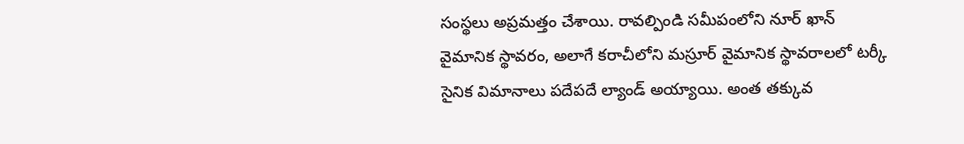సంస్థలు అప్రమత్తం చేశాయి. రావల్పిండి సమీపంలోని నూర్ ఖాన్ వైమానిక స్థావరం, అలాగే కరాచీలోని మస్రూర్ వైమానిక స్థావరాలలో టర్కీ సైనిక విమానాలు పదేపదే ల్యాండ్ అయ్యాయి. అంత తక్కువ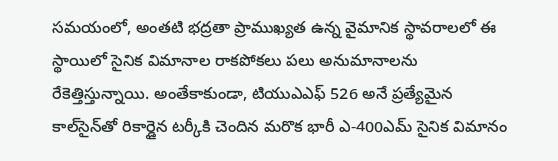సమయంలో, అంతటి భద్రతా ప్రాముఖ్యత ఉన్న వైమానిక స్థావరాలలో ఈ స్థాయిలో సైనిక విమానాల రాకపోకలు పలు అనుమానాలను రేకెత్తిస్తున్నాయి. అంతేకాకుండా, టియుఎఎఫ్ 526 అనే ప్రత్యేమైన కాల్‌సైన్‌తో రికార్డైన టర్కీకి చెందిన మరొక భారీ ఎ-400ఎమ్ సైనిక విమానం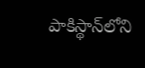పాకిస్థాన్‌లోని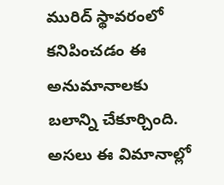మురిద్ స్థావరంలో కనిపించడం ఈ అనుమానాలకు బలాన్ని చేకూర్చింది. అసలు ఈ విమానాల్లో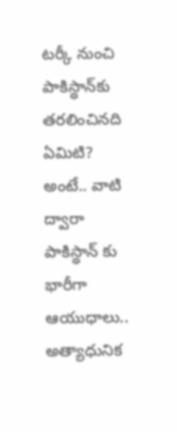టర్కీ నుంచి పాకిస్థాన్‌కు తరలించినది ఏమిటి? అంటే.. వాటి ద్వారా పాకిస్థాన్ కు భారీగా ఆయుధాలు.. అత్యాధునిక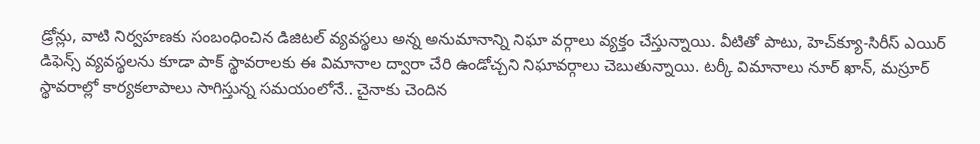డ్రోన్లు, వాటి నిర్వహణకు సంబంధించిన డిజిటల్ వ్యవస్థలు అన్న అనుమానాన్ని నిఘా వర్గాలు వ్యక్తం చేస్తున్నాయి. వీటితో పాటు, హెచ్‌క్యూ-సిరీస్ ఎయిర్ డిఫెన్స్ వ్యవస్థలను కూడా పాక్ స్థావరాలకు ఈ విమానాల ద్వారా చేరి ఉండోచ్చని నిఘావర్గాలు చెబుతున్నాయి. టర్కీ విమానాలు నూర్ ఖాన్, మస్రూర్ స్థావరాల్లో కార్యకలాపాలు సాగిస్తున్న సమయంలోనే.. చైనాకు చెందిన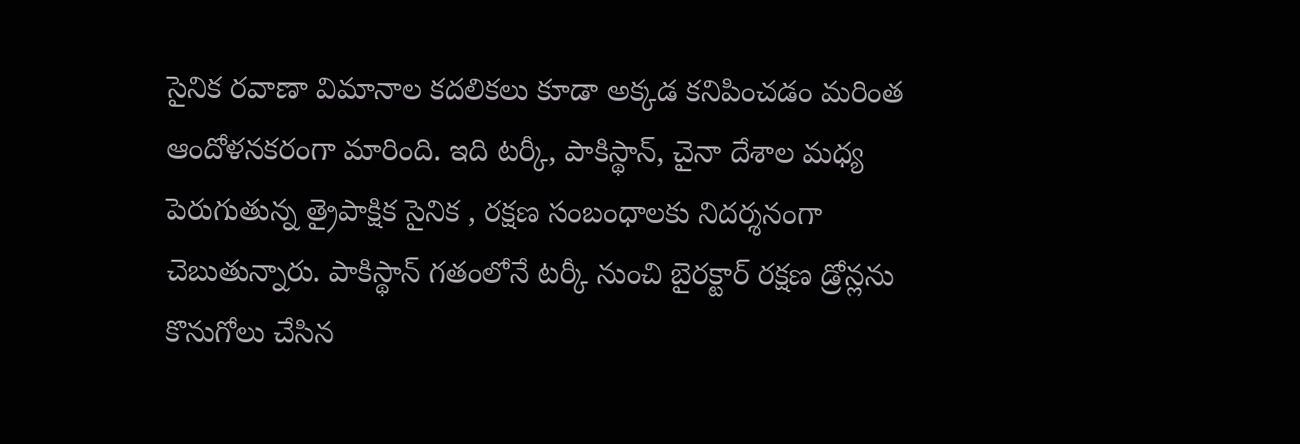సైనిక రవాణా విమానాల కదలికలు కూడా అక్కడ కనిపించడం మరింత ఆందోళనకరంగా మారింది. ఇది టర్కీ, పాకిస్థాన్, చైనా దేశాల మధ్య పెరుగుతున్న త్రైపాక్షిక సైనిక , రక్షణ సంబంధాలకు నిదర్శనంగా చెబుతున్నారు. పాకిస్థాన్ గతంలోనే టర్కీ నుంచి బైరక్టార్ రక్షణ డ్రోన్లను కొనుగోలు చేసిన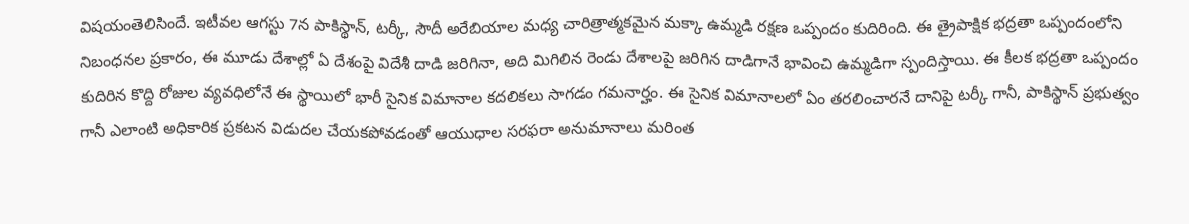విషయంతెలిసిందే. ఇటీవల ఆగస్టు 7న పాకిస్థాన్, టర్కీ, సౌదీ అరేబియాల మధ్య చారిత్రాత్మకమైన మక్కా ఉమ్మడి రక్షణ ఒప్పందం కుదిరింది. ఈ త్రైపాక్షిక భద్రతా ఒప్పందంలోని నిబంధనల ప్రకారం, ఈ మూడు దేశాల్లో ఏ దేశంపై విదేశీ దాడి జరిగినా, అది మిగిలిన రెండు దేశాలపై జరిగిన దాడిగానే భావించి ఉమ్మడిగా స్పందిస్తాయి. ఈ కీలక భద్రతా ఒప్పందం కుదిరిన కొద్ది రోజుల వ్యవధిలోనే ఈ స్థాయిలో భారీ సైనిక విమానాల కదలికలు సాగడం గమనార్హం. ఈ సైనిక విమానాలలో ఏం తరలించారనే దానిపై టర్కీ గానీ, పాకిస్థాన్ ప్రభుత్వం గానీ ఎలాంటి అధికారిక ప్రకటన విడుదల చేయకపోవడంతో ఆయుధాల సరఫరా అనుమానాలు మరింత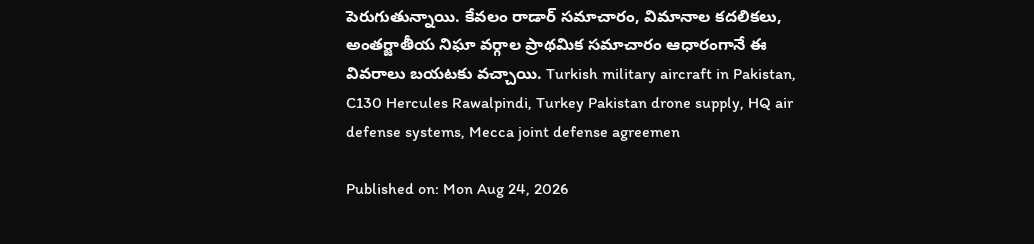పెరుగుతున్నాయి. కేవలం రాడార్ సమాచారం, విమానాల కదలికలు, అంతర్జాతీయ నిఘా వర్గాల ప్రాథమిక సమాచారం ఆధారంగానే ఈ వివరాలు బయటకు వచ్చాయి. Turkish military aircraft in Pakistan, C130 Hercules Rawalpindi, Turkey Pakistan drone supply, HQ air defense systems, Mecca joint defense agreemen

Published on: Mon Aug 24, 2026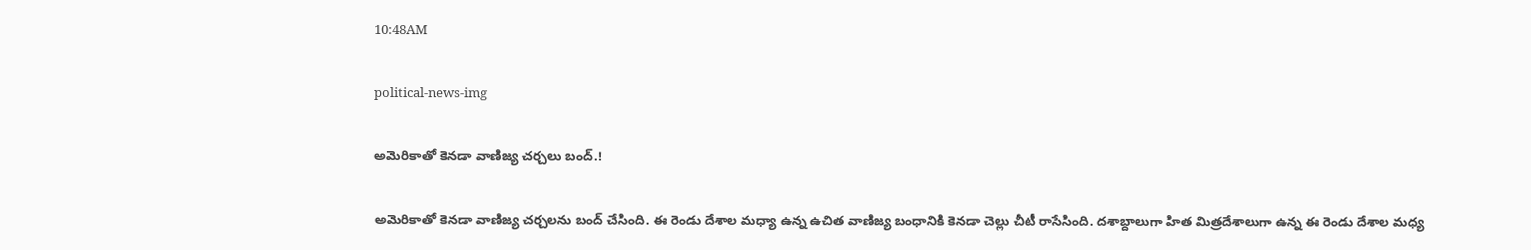10:48AM

political-news-img

అమెరికాతో కెనడా వాణిజ్య చర్చలు బంద్.!

అమెరికాతో కెనడా వాణిజ్య చర్చలను బంద్ చేసింది. ఈ రెండు దేశాల మధ్యా ఉన్న ఉచిత వాణిజ్య బంధానికి కెనడా చెల్లు చీటీ రాసేసింది. దశాబ్దాలుగా హిత మిత్రదేశాలుగా ఉన్న ఈ రెండు దేశాల మధ్య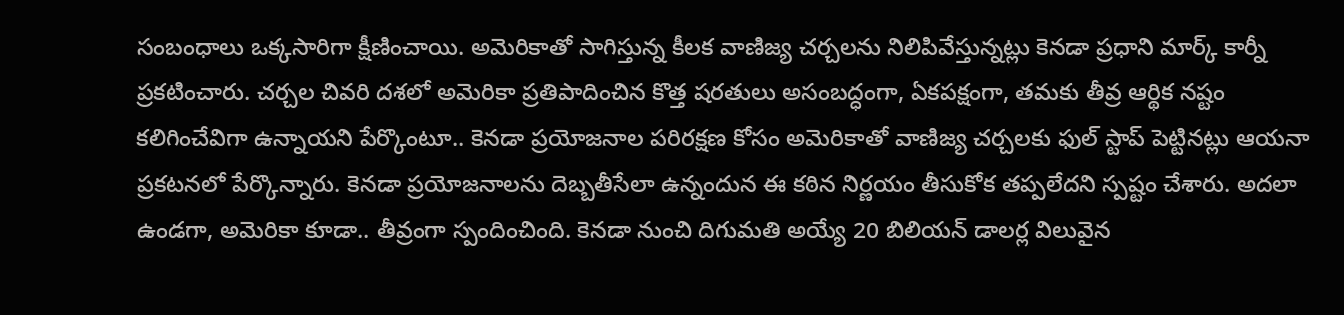సంబంధాలు ఒక్కసారిగా క్షీణించాయి. అమెరికాతో సాగిస్తున్న కీలక వాణిజ్య చర్చలను నిలిపివేస్తున్నట్లు కెనడా ప్రధాని మార్క్ కార్నీ ప్రకటించారు. చర్చల చివరి దశలో అమెరికా ప్రతిపాదించిన కొత్త షరతులు అసంబద్ధంగా, ఏకపక్షంగా, తమకు తీవ్ర ఆర్థిక నష్టం కలిగించేవిగా ఉన్నాయని పేర్కొంటూ.. కెనడా ప్రయోజనాల పరిరక్షణ కోసం అమెరికాతో వాణిజ్య చర్చలకు ఫుల్ స్టాప్ పెట్టినట్లు ఆయనా ప్రకటనలో పేర్కొన్నారు. కెనడా ప్రయోజనాలను దెబ్బతీసేలా ఉన్నందున ఈ కఠిన నిర్ణయం తీసుకోక తప్పలేదని స్పష్టం చేశారు. అదలా ఉండగా, అమెరికా కూడా.. తీవ్రంగా స్పందించింది. కెనడా నుంచి దిగుమతి అయ్యే 20 బిలియన్ డాలర్ల విలువైన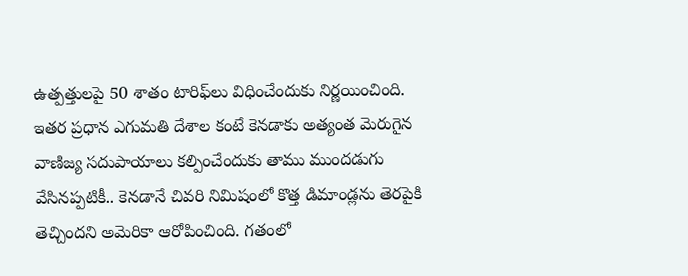ఉత్పత్తులపై 50 శాతం టారిఫ్‌లు విధించేందుకు నిర్ణయించింది. ఇతర ప్రధాన ఎగుమతి దేశాల కంటే కెనడాకు అత్యంత మెరుగైన వాణిజ్య సదుపాయాలు కల్పించేందుకు తాము ముందడుగు వేసినప్పటికీ.. కెనడానే చివరి నిమిషంలో కొత్త డిమాండ్లను తెరపైకి తెచ్చిందని అమెరికా ఆరోపించింది. గతంలో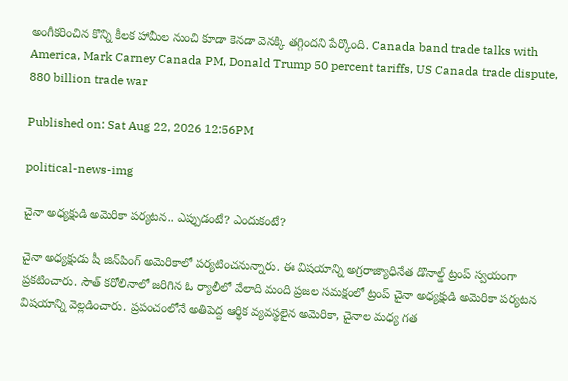అంగీకరించిన కొన్ని కీలక హామీల నుంచి కూడా కెనడా వెనక్కి తగ్గిందని పేర్కొంది. Canada band trade talks with America, Mark Carney Canada PM, Donald Trump 50 percent tariffs, US Canada trade dispute, 880 billion trade war

Published on: Sat Aug 22, 2026 12:56PM

political-news-img

చైనా అధ్యక్షుడి అమెరికా పర్యటన.. ఎప్పుడంటే? ఎందుకంటే?

చైనా అధ్యక్షుడు షీ జిన్‌పింగ్ అమెరికాలో పర్యటించనున్నారు. ఈ విషయాన్ని అగ్రరాజ్యాధినేత డొనాల్డ్ ట్రంప్ స్వయంగా ప్రకటించారు. సౌత్ కరోలినాలో జరిగిన ఓ ర్యాలీలో వేలాది మంది ప్రజల సమక్షంలో ట్రంప్ చైనా అధ్యక్షుడి అమెరికా పర్యటన విషయాన్ని వెల్లడించారు. ప్రపంచంలోనే అతిపెద్ద ఆర్థిక వ్యవస్థలైన అమెరికా, చైనాల మధ్య గత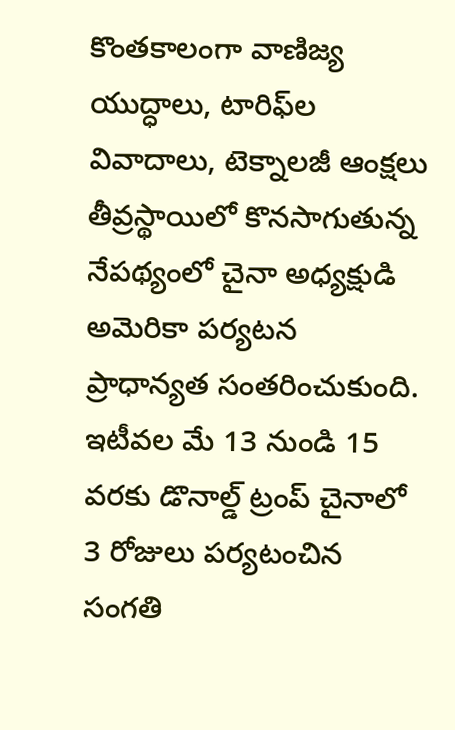కొంతకాలంగా వాణిజ్య యుద్ధాలు, టారిఫ్‌ల వివాదాలు, టెక్నాలజీ ఆంక్షలు తీవ్రస్థాయిలో కొనసాగుతున్న నేపథ్యంలో చైనా అధ్యక్షుడి అమెరికా పర్యటన ప్రాధాన్యత సంతరించుకుంది. ఇటీవల మే 13 నుండి 15 వరకు డొనాల్డ్ ట్రంప్ చైనాలో 3 రోజులు పర్యటంచిన సంగతి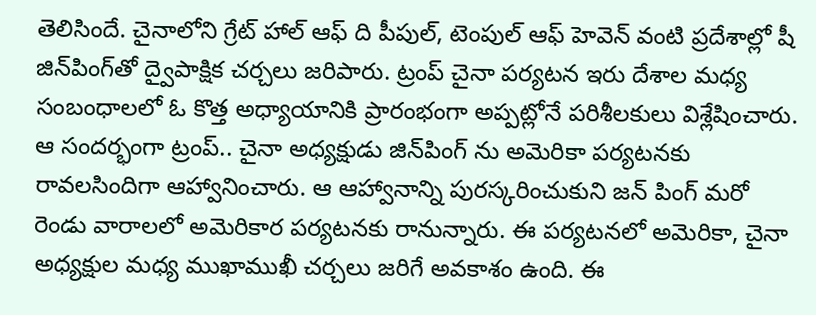తెలిసిందే. చైనాలోని గ్రేట్ హాల్ ఆఫ్ ది పీపుల్, టెంపుల్ ఆఫ్ హెవెన్ వంటి ప్రదేశాల్లో షీ జిన్‌పింగ్‌తో ద్వైపాక్షిక చర్చలు జరిపారు. ట్రంప్ చైనా పర్యటన ఇరు దేశాల మధ్య సంబంధాలలో ఓ కొత్త అధ్యాయానికి ప్రారంభంగా అప్పట్లోనే పరిశీలకులు విశ్లేషించారు. ఆ సందర్భంగా ట్రంప్.. చైనా అధ్యక్షుడు జిన్‌పింగ్ ను అమెరికా పర్యటనకు రావలసిందిగా ఆహ్వానించారు. ఆ ఆహ్వానాన్ని పురస్కరించుకుని జన్ పింగ్ మరో రెండు వారాలలో అమెరికార పర్యటనకు రానున్నారు. ఈ పర్యటనలో అమెరికా, చైనా అధ్యక్షుల మధ్య ముఖాముఖీ చర్చలు జరిగే అవకాశం ఉంది. ఈ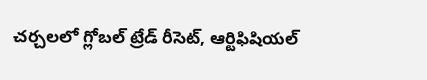చర్చలలో గ్లోబల్ ట్రేడ్ రీసెట్, ఆర్టిఫిషియల్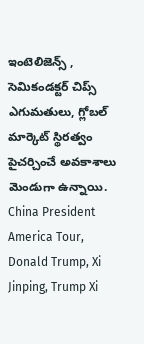ఇంటెలిజెన్స్ , సెమికండక్టర్ చిప్స్ ఎగుమతులు, గ్లోబల్ మార్కెట్ స్థిరత్వం పైచర్చించే అవకాశాలు మెండుగా ఉన్నాయి. China President America Tour, Donald Trump, Xi Jinping, Trump Xi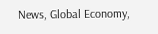News, Global Economy,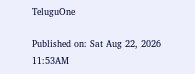TeluguOne

Published on: Sat Aug 22, 2026 11:53AM